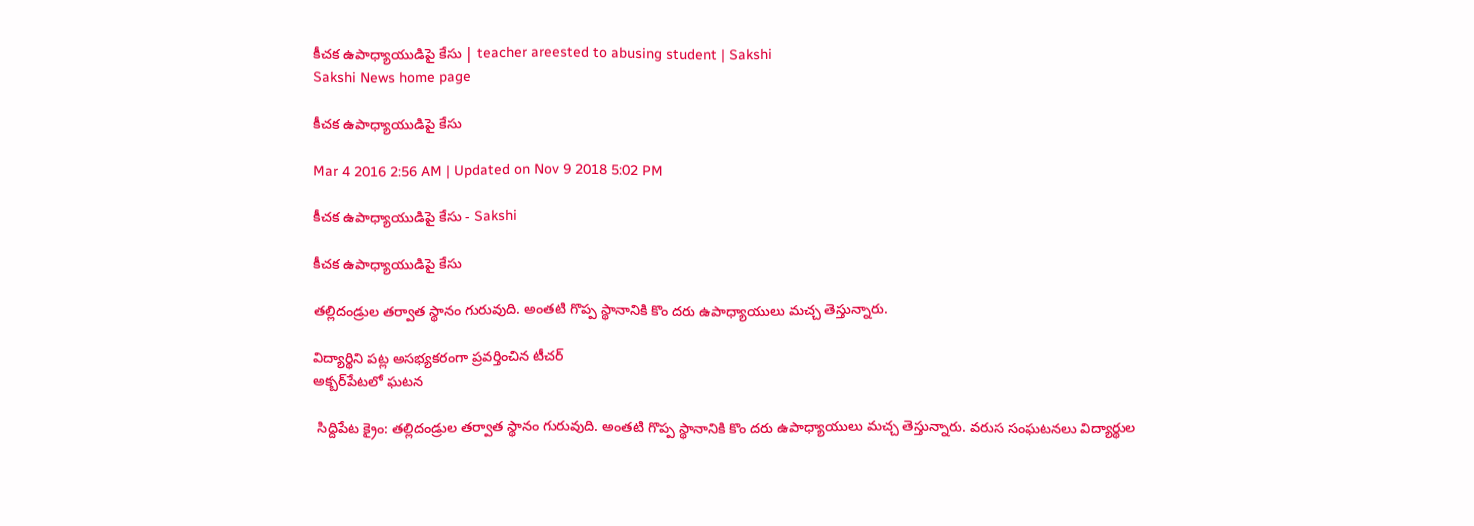కీచక ఉపాధ్యాయుడిపై కేసు | teacher areested to abusing student | Sakshi
Sakshi News home page

కీచక ఉపాధ్యాయుడిపై కేసు

Mar 4 2016 2:56 AM | Updated on Nov 9 2018 5:02 PM

కీచక ఉపాధ్యాయుడిపై కేసు - Sakshi

కీచక ఉపాధ్యాయుడిపై కేసు

తల్లిదండ్రుల తర్వాత స్థానం గురువుది. అంతటి గొప్ప స్థానానికి కొం దరు ఉపాధ్యాయులు మచ్చ తెస్తున్నారు.

విద్యార్థిని పట్ల అసభ్యకరంగా ప్రవర్తించిన టీచర్
అక్బర్‌పేటలో ఘటన

 సిద్దిపేట క్రైం: తల్లిదండ్రుల తర్వాత స్థానం గురువుది. అంతటి గొప్ప స్థానానికి కొం దరు ఉపాధ్యాయులు మచ్చ తెస్తున్నారు. వరుస సంఘటనలు విద్యార్థుల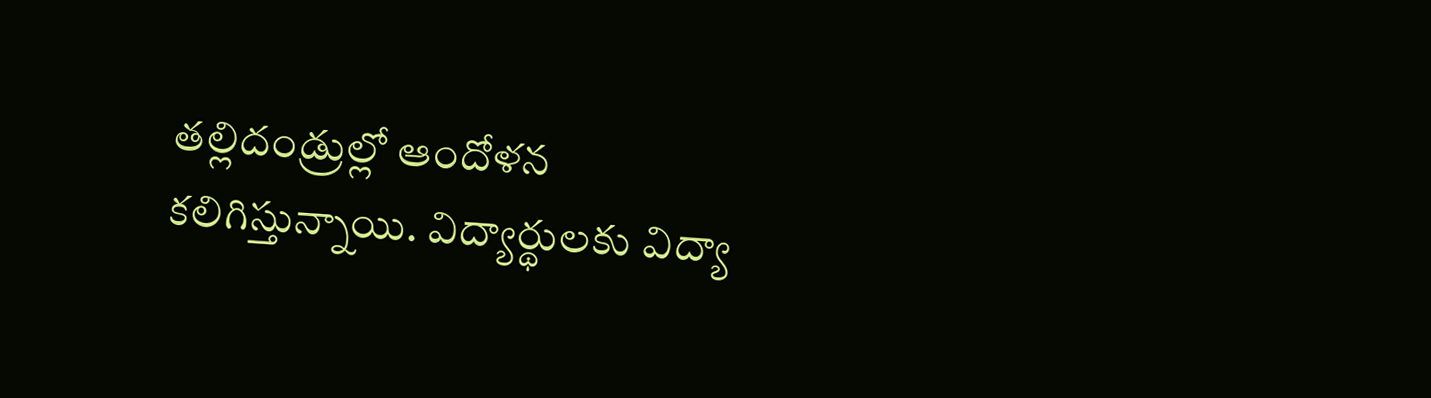తల్లిదండ్రుల్లో ఆందోళన కలిగిస్తున్నాయి. విద్యార్థులకు విద్యా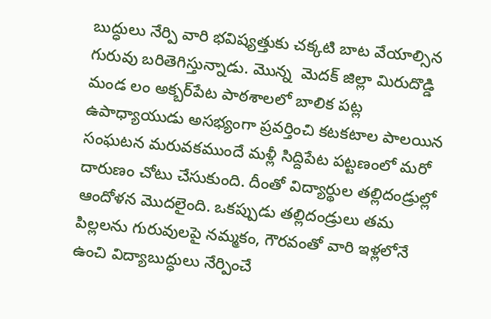బుద్ధులు నేర్పి వారి భవిష్యత్తుకు చక్కటి బాట వేయాల్సిన గురువు బరితెగిస్తున్నాడు. మొన్న  మెదక్ జిల్లా మిరుదొడ్డి మండ లం అక్బర్‌పేట పాఠశాలలో బాలిక పట్ల ఉపాధ్యాయుడు అసభ్యంగా ప్రవర్తించి కటకటాల పాలయిన సంఘటన మరువకముందే మళ్లీ సిద్దిపేట పట్టణంలో మరో దారుణం చోటు చేసుకుంది. దీంతో విద్యార్థుల తల్లిదండ్రుల్లో ఆందోళన మొదలైంది. ఒకప్పుడు తల్లిదండ్రులు తమ పిల్లలను గురువులపై నమ్మకం, గౌరవంతో వారి ఇళ్లలోనే ఉంచి విద్యాబుద్ధులు నేర్పించే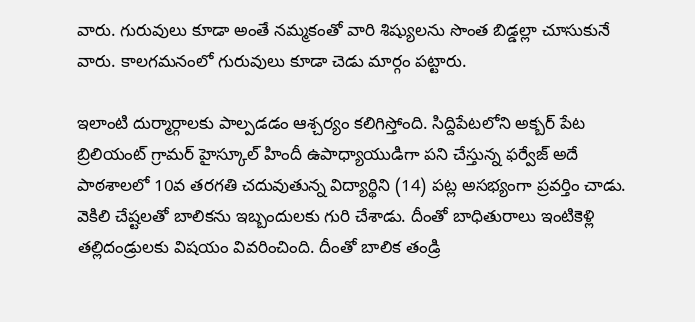వారు. గురువులు కూడా అంతే నమ్మకంతో వారి శిష్యులను సొంత బిడ్డల్లా చూసుకునే వారు. కాలగమనంలో గురువులు కూడా చెడు మార్గం పట్టారు.

ఇలాంటి దుర్మార్గాలకు పాల్పడడం ఆశ్చర్యం కలిగిస్తోంది. సిద్దిపేటలోని అక్బర్ పేట బ్రిలియంట్ గ్రామర్ హైస్కూల్ హిందీ ఉపాధ్యాయుడిగా పని చేస్తున్న ఫర్వేజ్ అదే పాఠశాలలో 10వ తరగతి చదువుతున్న విద్యార్థిని (14) పట్ల అసభ్యంగా ప్రవర్తిం చాడు. వెకిలి చేష్టలతో బాలికను ఇబ్బందులకు గురి చేశాడు. దీంతో బాధితురాలు ఇంటికెళ్లి తల్లిదండ్రులకు విషయం వివరించింది. దీంతో బాలిక తండ్రి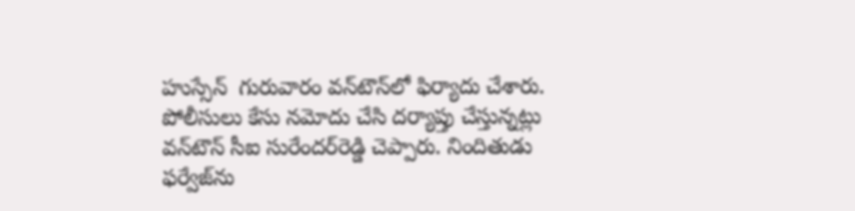హుస్సేన్  గురువారం వన్‌టౌన్‌లో ఫిర్యాదు చేశారు. పోలీసులు కేసు నమోదు చేసి దర్యాప్తు చేస్తున్నట్లు వన్‌టౌన్ సీఐ సురేందర్‌రెడ్డి చెప్పారు. నిందితుడు ఫర్వేజ్‌ను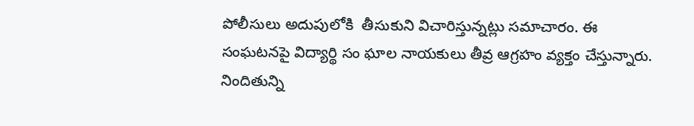పోలీసులు అదుపులోకి  తీసుకుని విచారిస్తున్నట్లు సమాచారం. ఈ సంఘటనపై విద్యార్థి సం ఘాల నాయకులు తీవ్ర ఆగ్రహం వ్యక్తం చేస్తున్నారు. నిందితున్ని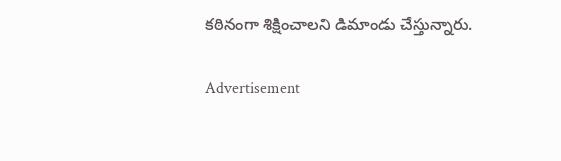కఠినంగా శిక్షించాలని డిమాండు చేస్తున్నారు.

Advertisement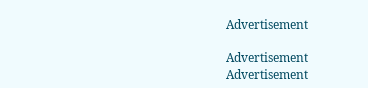Advertisement

Advertisement
Advertisement